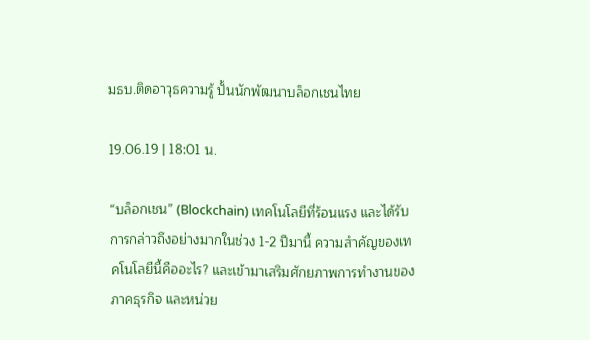มธบ.ติดอาวุธความรู้ ปั้นนักพัฒนาบล็อกเชนไทย

19.06.19 | 18:01 น.

“บล็อกเชน” (Blockchain) เทคโนโลยีที่ร้อนแรง และได้รับการกล่าวถึงอย่างมากในช่วง 1-2 ปีมานี้ ความสำคัญของเทคโนโลยีนี้คืออะไร? และเข้ามาเสริมศักยภาพการทำงานของภาคธุรกิจ และหน่วย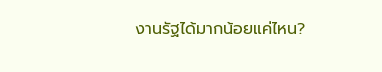งานรัฐได้มากน้อยแค่ไหน?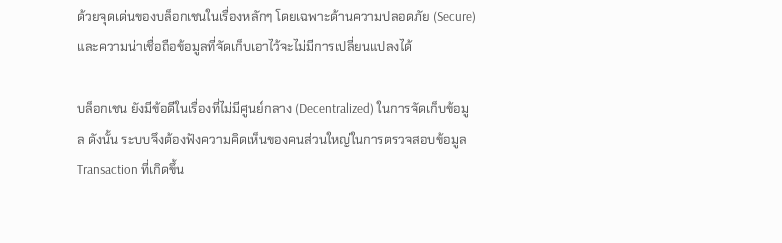ด้วยจุดเด่นของบล็อกเชนในเรื่องหลักๆ โดยเฉพาะด้านความปลอดภัย (Secure) และความน่าเชื่อถือข้อมูลที่จัดเก็บเอาไว้จะไม่มีการเปลี่ยนแปลงได้

บล็อกเชน ยังมีข้อดีในเรื่องที่ไม่มีศูนย์กลาง (Decentralized) ในการจัดเก็บข้อมูล ดังนั้น ระบบจึงต้องฟังความคิดเห็นของคนส่วนใหญ่ในการตรวจสอบข้อมูล Transaction ที่เกิดขึ้น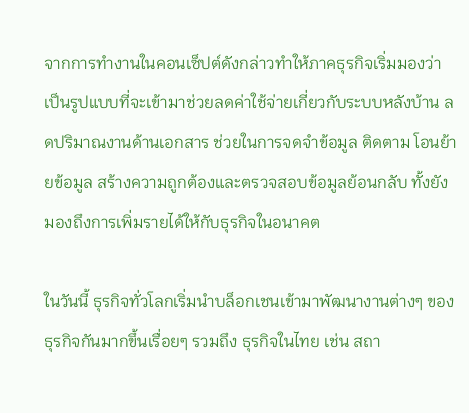จากการทำงานในคอนเซ็ปต์ดังกล่าวทำให้ภาคธุรกิจเริ่มมองว่า เป็นรูปแบบที่จะเข้ามาช่วยลดค่าใช้จ่ายเกี่ยวกับระบบหลังบ้าน ลดปริมาณงานด้านเอกสาร ช่วยในการจดจำข้อมูล ติดตาม โอนย้ายข้อมูล สร้างความถูกต้องและตรวจสอบข้อมูลย้อนกลับ ทั้งยังมองถึงการเพิ่มรายได้ให้กับธุรกิจในอนาคต

ในวันนี้ ธุรกิจทั่วโลกเริ่มนำบล็อกเชนเข้ามาพัฒนางานต่างๆ ของธุรกิจกันมากขึ้นเรื่อยๆ รวมถึง ธุรกิจในไทย เช่น สถา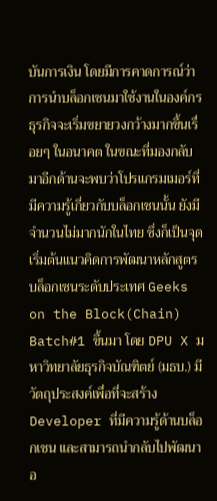บันการเงิน โดยมีการคาดการณ์ว่าการนำบล็อกเชนมาใช้งานในองค์กรธุรกิจจะเริ่มขยายวงกว้างมากขึ้นเรื่อยๆ ในอนาคต ในขณะที่มองกลับมาอีกด้านจะพบว่าโปรแกรมเมอร์ที่มีความรู้เกี่ยวกับบล็อกเชนนั้น ยังมีจำนวนไม่มากนักในไทย ซึ่งก็เป็นจุดเริ่มต้นแนวคิดการพัฒนาหลักสูตร บล็อกเชนระดับประเทศ Geeks on the Block(Chain) Batch#1 ขึ้นมา โดย DPU X มหาวิทยาลัยธุรกิจบัณฑิตย์ (มธบ.) มีวัตถุประสงค์เพื่อที่จะสร้าง Developer ที่มีความรู้ด้านบล็อกเชน และสามารถนำกลับไปพัฒนาอ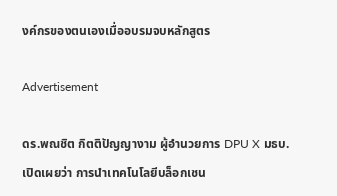งค์กรของตนเองเมื่ออบรมจบหลักสูตร

Advertisement

ดร.พณชิต กิตติปัญญางาม ผู้อำนวยการ DPU X มธบ.เปิดเผยว่า การนำเทคโนโลยีบล็อกเชน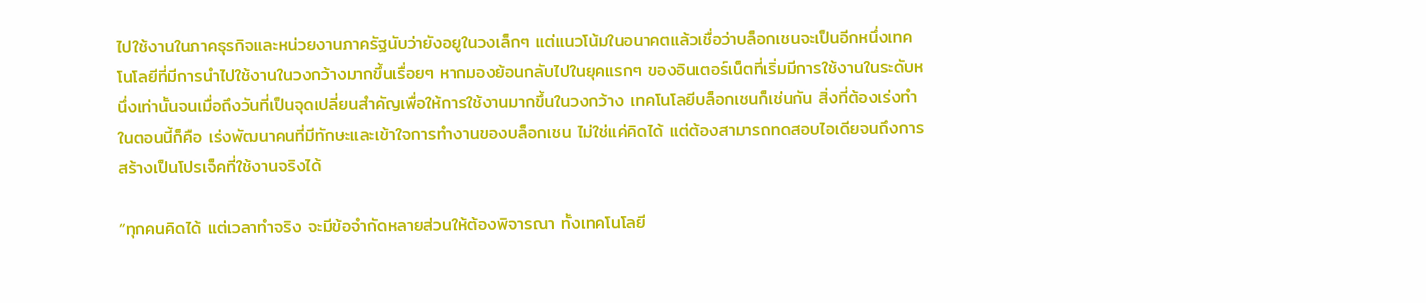ไปใช้งานในภาคธุรกิจและหน่วยงานภาครัฐนับว่ายังอยูในวงเล็กๆ แต่แนวโน้มในอนาคตแล้วเชื่อว่าบล็อกเชนจะเป็นอีกหนึ่งเทคโนโลยีที่มีการนำไปใช้งานในวงกว้างมากขึ้นเรื่อยๆ หากมองย้อนกลับไปในยุคแรกๆ ของอินเตอร์เน็ตที่เริ่มมีการใช้งานในระดับหนึ่งเท่านั้นจนเมื่อถึงวันที่เป็นจุดเปลี่ยนสำคัญเพื่อให้การใช้งานมากขึ้นในวงกว้าง เทคโนโลยีบล็อกเชนก็เช่นกัน สิ่งที่ต้องเร่งทำในตอนนี้ก็คือ เร่งพัฒนาคนที่มีทักษะและเข้าใจการทำงานของบล็อกเชน ไม่ใช่แค่คิดได้ แต่ต้องสามารถทดสอบไอเดียจนถึงการสร้างเป็นโปรเจ็คที่ใช้งานจริงได้

“ทุกคนคิดได้ แต่เวลาทำจริง จะมีข้อจำกัดหลายส่วนให้ต้องพิจารณา ทั้งเทคโนโลยี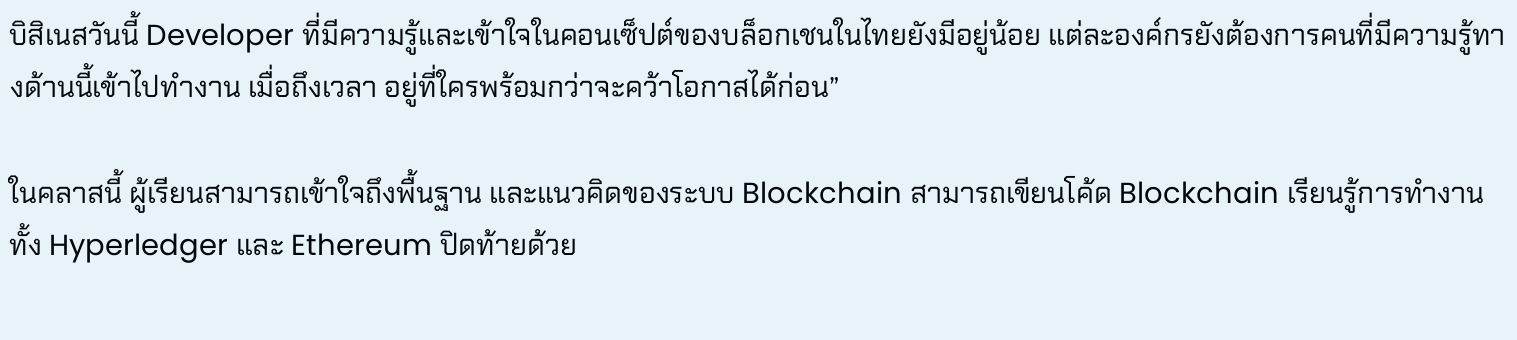บิสิเนสวันนี้ Developer ที่มีความรู้และเข้าใจในคอนเซ็ปต์ของบล็อกเชนในไทยยังมีอยู่น้อย แต่ละองค์กรยังต้องการคนที่มีความรู้ทางด้านนี้เข้าไปทำงาน เมื่อถึงเวลา อยู่ที่ใครพร้อมกว่าจะคว้าโอกาสได้ก่อน”

ในคลาสนี้ ผู้เรียนสามารถเข้าใจถึงพื้นฐาน และแนวคิดของระบบ Blockchain สามารถเขียนโค้ด Blockchain เรียนรู้การทำงานทั้ง Hyperledger และ Ethereum ปิดท้ายด้วย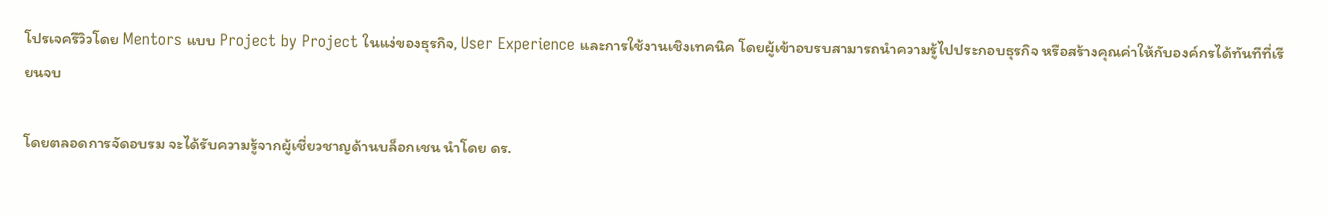โปรเจครีวิวโดย Mentors แบบ Project by Project ในแง่ของธุรกิจ, User Experience และการใช้งานเชิงเทคนิค โดยผู้เข้าอบรบสามารถนำความรู้ไปประกอบธุรกิจ หรือสร้างคุณค่าให้กับองค์กรได้ทันทีที่เรียนจบ

โดยตลอดการจัดอบรม จะได้รับความรู้จากผู้เชี่ยวชาญด้านบล็อกเชน นำโดย ดร.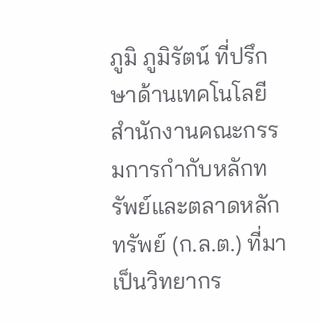ภูมิ ภูมิรัตน์ ที่ปรึกษาด้านเทคโนโลยี สำนักงานคณะกรรมการกำกับหลักทรัพย์และตลาดหลักทรัพย์ (ก.ล.ต.) ที่มาเป็นวิทยากร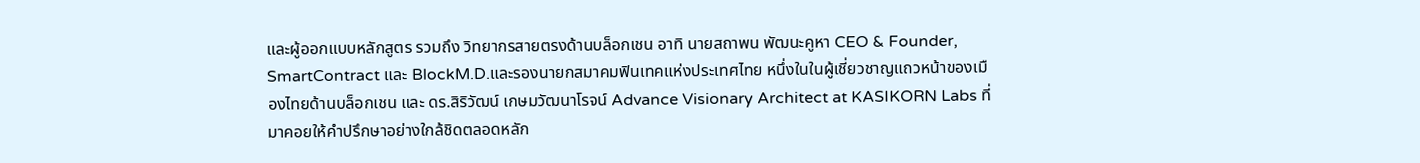และผู้ออกแบบหลักสูตร รวมถึง วิทยากรสายตรงด้านบล็อกเชน อาทิ นายสถาพน พัฒนะคูหา CEO & Founder, SmartContract และ BlockM.D.และรองนายกสมาคมฟินเทคแห่งประเทศไทย หนึ่งในในผู้เชี่ยวชาญแถวหน้าของเมืองไทยด้านบล็อกเชน และ ดร.สิริวัฒน์ เกษมวัฒนาโรจน์ Advance Visionary Architect at KASIKORN Labs ที่มาคอยให้คำปรึกษาอย่างใกล้ชิดตลอดหลัก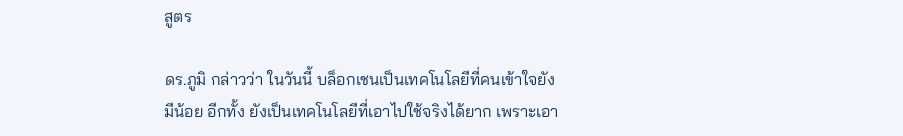สูตร

ดร.ภูมิ กล่าวว่า ในวันนี้ บล็อกเชนเป็นเทคโนโลยีที่คนเข้าใจยังมีน้อย อีกทั้ง ยังเป็นเทคโนโลยีที่เอาไปใช้จริงได้ยาก เพราะเอา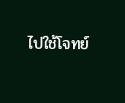ไปใช้โจทย์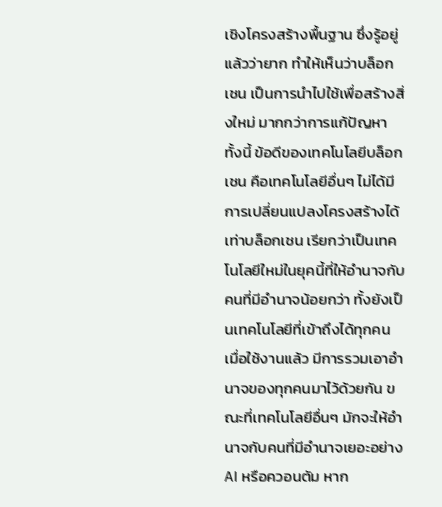เชิงโครงสร้างพื้นฐาน ซึ่งรู้อยู่แล้วว่ายาก ทำให้เห็นว่าบล็อกเชน เป็นการนำไปใช้เพื่อสร้างสิ่งใหม่ มากกว่าการแก้ปัญหา ทั้งนี้ ข้อดีของเทคโนโลยีบล็อกเชน คือเทคโนโลยีอื่นๆ ไม่ได้มีการเปลี่ยนแปลงโครงสร้างได้เท่าบล็อกเชน เรียกว่าเป็นเทคโนโลยีใหม่ในยุคนี้ที่ให้อำนาจกับคนที่มีอำนาจน้อยกว่า ทั้งยังเป็นเทคโนโลยีที่เข้าถึงได้ทุกคน เมื่อใช้งานแล้ว มีการรวมเอาอำนาจของทุกคนมาไว้ด้วยกัน ขณะที่เทคโนโลยีอื่นๆ มักจะให้อำนาจกับคนที่มีอำนาจเยอะอย่าง AI หรือควอนตัม หาก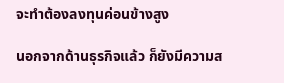จะทำต้องลงทุนค่อนข้างสูง

นอกจากด้านธุรกิจแล้ว ก็ยังมีความส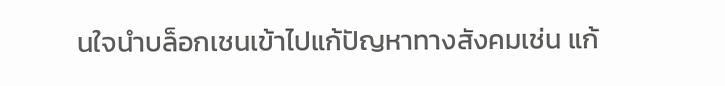นใจนำบล็อกเชนเข้าไปแก้ปัญหาทางสังคมเช่น แก้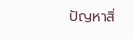ปัญหาสิ่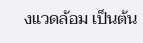งแวดล้อม เป็นต้น